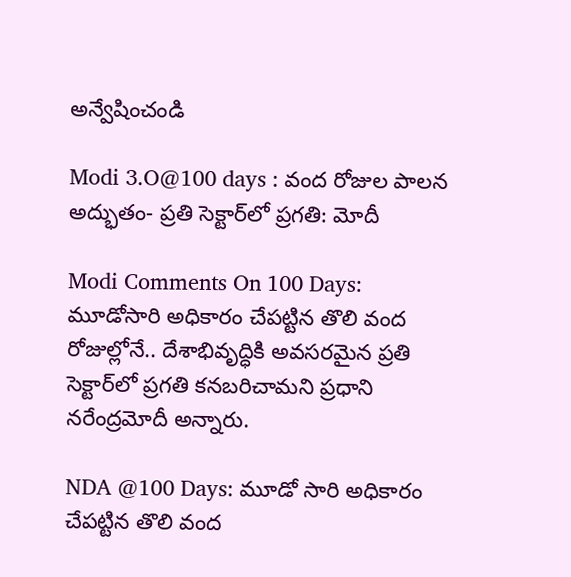అన్వేషించండి

Modi 3.O@100 days : వంద రోజుల పాలన అద్భుతం- ప్రతి సెక్టార్‌లో ప్రగతి: మోదీ

Modi Comments On 100 Days: మూడోసారి అధికారం చేపట్టిన తొలి వంద రోజుల్లోనే.. దేశాభివృద్ధికి అవసరమైన ప్రతి సెక్టార్‌లో ప్రగతి కనబరిచామని ప్రధాని నరేంద్రమోదీ అన్నారు.

NDA @100 Days: మూడో సారి అధికారం చేపట్టిన తొలి వంద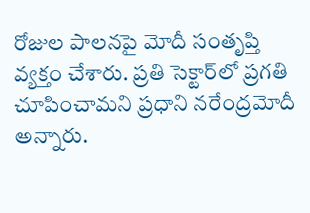రోజుల పాలనపై మోదీ సంతృప్తి వ్యక్తం చేశారు. ప్రతి సెక్టార్‌లో ప్రగతి చూపించామని ప్రధాని నరేంద్రమోదీ అన్నారు.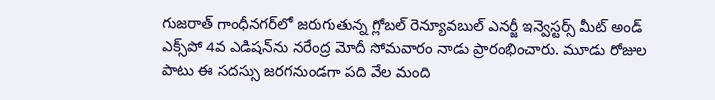గుజరాత్‌ గాంధీనగర్‌లో జరుగుతున్న గ్లోబల్ రెన్యూవబుల్‌ ఎనర్జీ ఇన్వెస్టర్స్ మీట్ అండ్ ఎక్స్‌పో 4వ ఎడిషన్‌ను నరేంద్ర మోదీ సోమవారం నాడు ప్రారంభించారు. మూడు రోజుల పాటు ఈ సదస్సు జరగనుండగా పది వేల మంది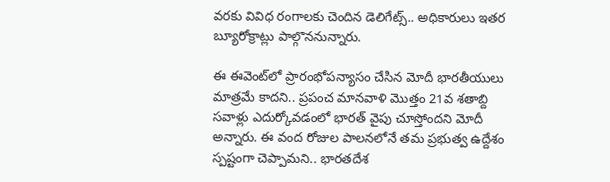వరకు వివిధ రంగాలకు చెందిన డెలిగేట్స్‌.. అధికారులు ఇతర బ్యూరోక్రాట్లు పాల్గొననున్నారు.

ఈ ఈవెంట్‌లో ప్రారంభోపన్యాసం చేసిన మోదీ భారతీయులు మాత్రమే కాదని.. ప్రపంచ మానవాళి మొత్తం 21వ శతాబ్ది సవాళ్లు ఎదుర్కోవడంలో భారత్‌ వైపు చూస్తోందని మోదీ అన్నారు. ఈ వంద రోజుల పాలనలోనే తమ ప్రభుత్వ ఉద్దేశం స్పష్టంగా చెప్పామని.. భారతదేశ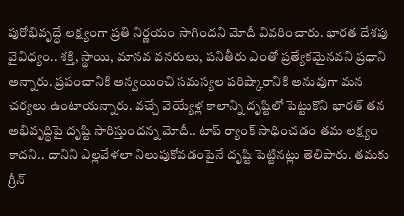పురోభివృద్ధే లక్ష్యంగా ప్రతి నిర్ణయం సాగిందని మోదీ వివరించారు. భారత దేశపు వైవిధ్యం.. శక్తి, స్థాయి, మానవ వనరులు, పనితీరు ఎంతో ప్రత్యేకమైనవని ప్రధాని అన్నారు. ప్రపంచానికి అన్వయించి సమస్యల పరిష్కారానికి అనువుగా మన చర్యలు ఉంటాయన్నారు. వచ్చే వెయ్యేళ్ల కాలాన్ని దృష్టిలో పెట్టుకొని భారత్‌ తన అభివృద్ధిపై దృష్టి సారిస్తుందన్న మోదీ.. టాప్ ర్యాంక్ సాధించడం తమ లక్ష్యం కాదని.. దానిని ఎల్లవేళలా నిలుపుకోవడంపైనే దృష్టి పెట్టినట్లు తెలిపారు. తమకు గ్రీన్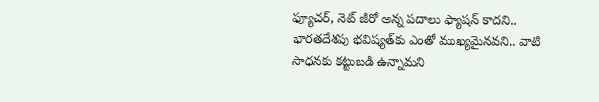ఫ్యూచర్‌, నెట్ జీరో అన్న పదాలు ఫ్యాషన్ కాదని.. భారతదేశపు భవిష్యత్‌కు ఎంతో ముఖ్యమైనవని.. వాటి సాధనకు కట్టుబడి ఉన్నామని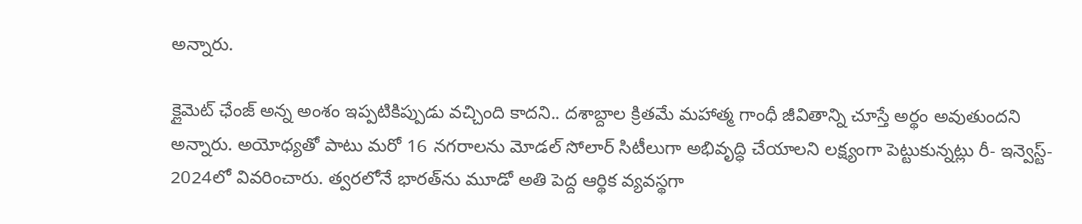అన్నారు.

క్లైమెట్ ఛేంజ్‌ అన్న అంశం ఇప్పటికిప్పుడు వచ్చింది కాదని.. దశాబ్దాల క్రితమే మహాత్మ గాంధీ జీవితాన్ని చూస్తే అర్థం అవుతుందని అన్నారు. అయోధ్యతో పాటు మరో 16 నగరాలను మోడల్ సోలార్ సిటీలుగా అభివృద్ధి చేయాలని లక్ష్యంగా పెట్టుకున్నట్లు రీ- ఇన్వెస్ట్‌- 2024లో వివరించారు. త్వరలోనే భారత్‌ను మూడో అతి పెద్ద ఆర్థిక వ్యవస్థగా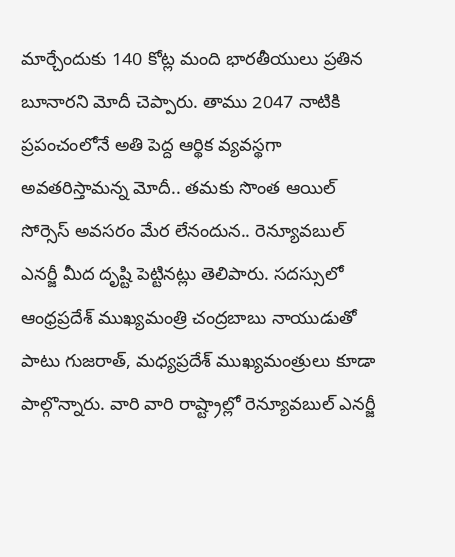మార్చేందుకు 140 కోట్ల మంది భారతీయులు ప్రతిన బూనారని మోదీ చెప్పారు. తాము 2047 నాటికి ప్రపంచంలోనే అతి పెద్ద ఆర్థిక వ్యవస్థగా అవతరిస్తామన్న మోదీ.. తమకు సొంత ఆయిల్‌ సోర్సెస్‌ అవసరం మేర లేనందున.. రెన్యూవబుల్ ఎనర్జీ మీద దృష్టి పెట్టినట్లు తెలిపారు. సదస్సులో ఆంధ్రప్రదేశ్ ముఖ్యమంత్రి చంద్రబాబు నాయుడుతో పాటు గుజరాత్‌, మధ్యప్రదేశ్‌ ముఖ్యమంత్రులు కూడా పాల్గొన్నారు. వారి వారి రాష్ట్రాల్లో రెన్యూవబుల్ ఎనర్జీ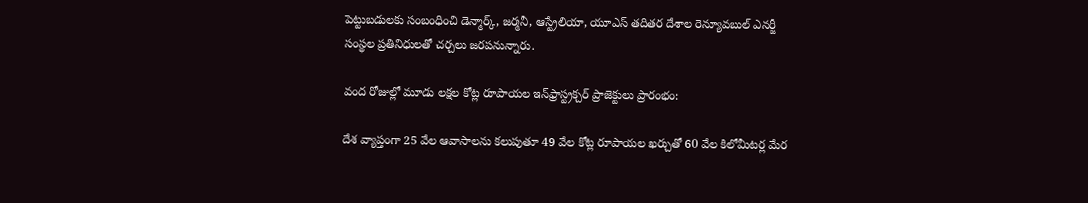పెట్టుబడులకు సంబంధించి డెన్మార్క్, జర్మనీ, ఆస్ట్రేలియా, యూఎస్ తదితర దేశాల రెన్యూవబుల్ ఎనర్జీ సంస్థల ప్రతినిధులతో చర్చలు జరపనున్నారు.

వంద రోజుల్లో మూడు లక్షల కోట్ల రూపాయల ఇన్‌ఫ్రాస్ట్రక్చర్ ప్రాజెక్టులు ప్రారంభం:

దేశ వ్యాప్తంగా 25 వేల ఆవాసాలను కలుపుతూ 49 వేల కోట్ల రూపాయల ఖర్చుతో 60 వేల కిలోమీటర్ల మేర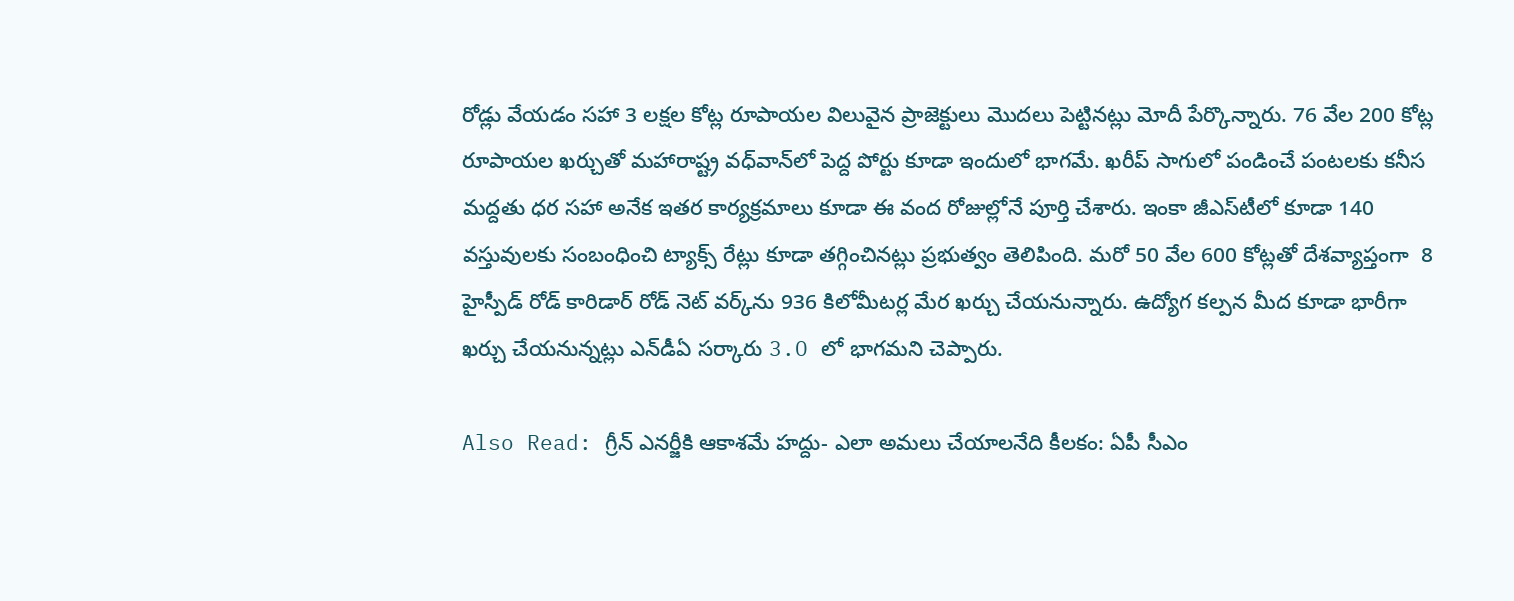రోడ్లు వేయడం సహా 3 లక్షల కోట్ల రూపాయల విలువైన ప్రాజెక్టులు మొదలు పెట్టినట్లు మోదీ పేర్కొన్నారు. 76 వేల 200 కోట్ల రూపాయల ఖర్చుతో మహారాష్ట్ర వధ్‌వాన్‌లో పెద్ద పోర్టు కూడా ఇందులో భాగమే. ఖరీప్ సాగులో పండించే పంటలకు కనీస మద్దతు ధర సహా అనేక ఇతర కార్యక్రమాలు కూడా ఈ వంద రోజుల్లోనే పూర్తి చేశారు. ఇంకా జీఎస్‌టీలో కూడా 140 వస్తువులకు సంబంధించి ట్యాక్స్ రేట్లు కూడా తగ్గించినట్లు ప్రభుత్వం తెలిపింది. మరో 50 వేల 600 కోట్లతో దేశవ్యాప్తంగా  8 హైస్పీడ్ రోడ్ కారిడార్‌ రోడ్ నెట్‌ వర్క్‌ను 936 కిలోమీటర్ల మేర ఖర్చు చేయనున్నారు. ఉద్యోగ కల్పన మీద కూడా భారీగా ఖర్చు చేయనున్నట్లు ఎన్‌డీఏ సర్కారు 3.O లో భాగమని చెప్పారు.

Also Read: గ్రీన్ ఎనర్జీకి ఆకాశమే హద్దు- ఎలా అమలు చేయాలనేది కీలకం: ఏపీ సీఎం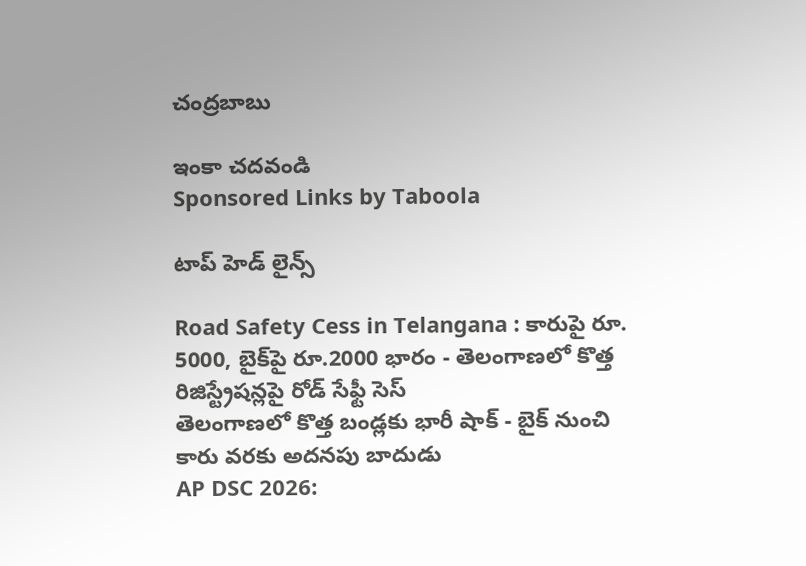చంద్రబాబు

ఇంకా చదవండి
Sponsored Links by Taboola

టాప్ హెడ్ లైన్స్

Road Safety Cess in Telangana : కారుపై రూ. 5000, బైక్‌పై రూ.2000 భారం - తెలంగాణలో కొత్త రిజిస్ట్రేషన్లపై రోడ్‌ సేఫ్టీ సెస్‌
తెలంగాణలో కొత్త బండ్లకు భారీ షాక్‌ - బైక్‌ నుంచి కారు వరకు అదనపు బాదుడు
AP DSC 2026: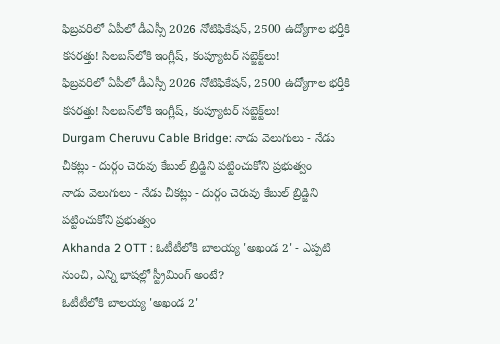ఫిబ్రవరిలో ఏపీలో డీఎస్సీ 2026 నోటిఫికేషన్, 2500 ఉద్యోగాల భర్తీకి కసరత్తు! సిలబస్‌లోకి ఇంగ్లీష్‌, కంప్యూటర్ సబ్జెక్ట్‌లు!
ఫిబ్రవరిలో ఏపీలో డీఎస్సీ 2026 నోటిఫికేషన్, 2500 ఉద్యోగాల భర్తీకి కసరత్తు! సిలబస్‌లోకి ఇంగ్లీష్‌, కంప్యూటర్ సబ్జెక్ట్‌లు!
Durgam Cheruvu Cable Bridge: నాడు వెలుగులు - నేడు చీకట్లు - దుర్గం చెరువు కేబుల్ బ్రిడ్జిని పట్టించుకోని ప్రభుత్వం
నాడు వెలుగులు - నేడు చీకట్లు - దుర్గం చెరువు కేబుల్ బ్రిడ్జిని పట్టించుకోని ప్రభుత్వం
Akhanda 2 OTT : ఓటీటీలోకి బాలయ్య 'అఖండ 2' - ఎప్పటి నుంచి, ఎన్ని భాషల్లో స్ట్రీమింగ్ అంటే?
ఓటీటీలోకి బాలయ్య 'అఖండ 2'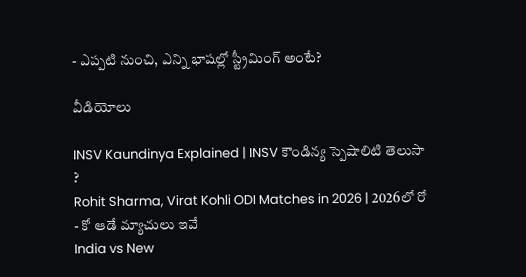- ఎప్పటి నుంచి, ఎన్ని భాషల్లో స్ట్రీమింగ్ అంటే?

వీడియోలు

INSV Kaundinya Explained | INSV కౌండిన్య స్పెషాలిటి తెలుసా ?
Rohit Sharma, Virat Kohli ODI Matches in 2026 | 2026లో రో - కో ఆడే మ్యాచులు ఇవే
India vs New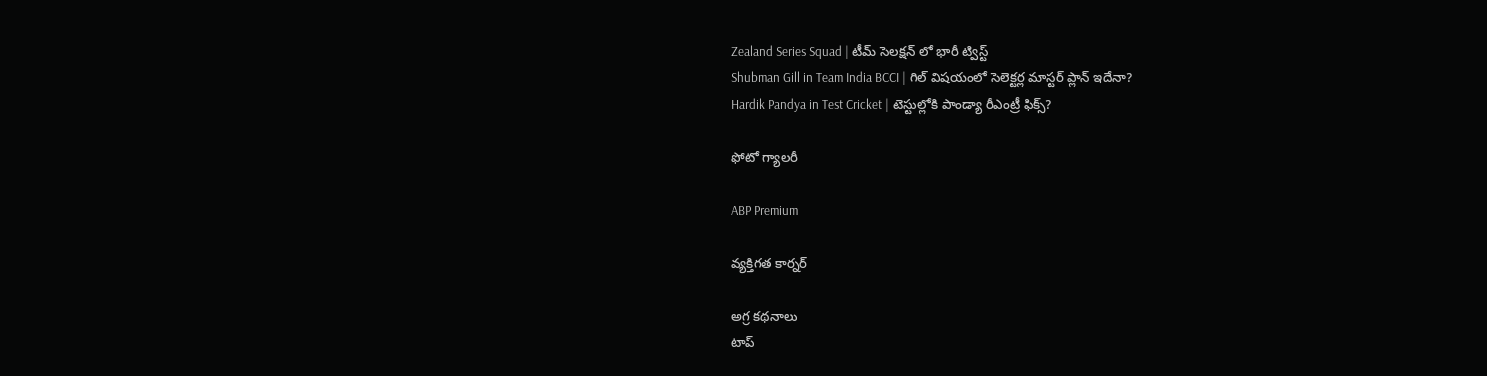Zealand Series Squad | టీమ్ సెలక్షన్ లో భారీ ట్విస్ట్
Shubman Gill in Team India BCCI | గిల్ విషయంలో సెలెక్టర్ల మాస్టర్ ప్లాన్ ఇదేనా?
Hardik Pandya in Test Cricket | టెస్టుల్లోకి పాండ్యా రీఎంట్రీ ఫిక్స్?

ఫోటో గ్యాలరీ

ABP Premium

వ్యక్తిగత కార్నర్

అగ్ర కథనాలు
టాప్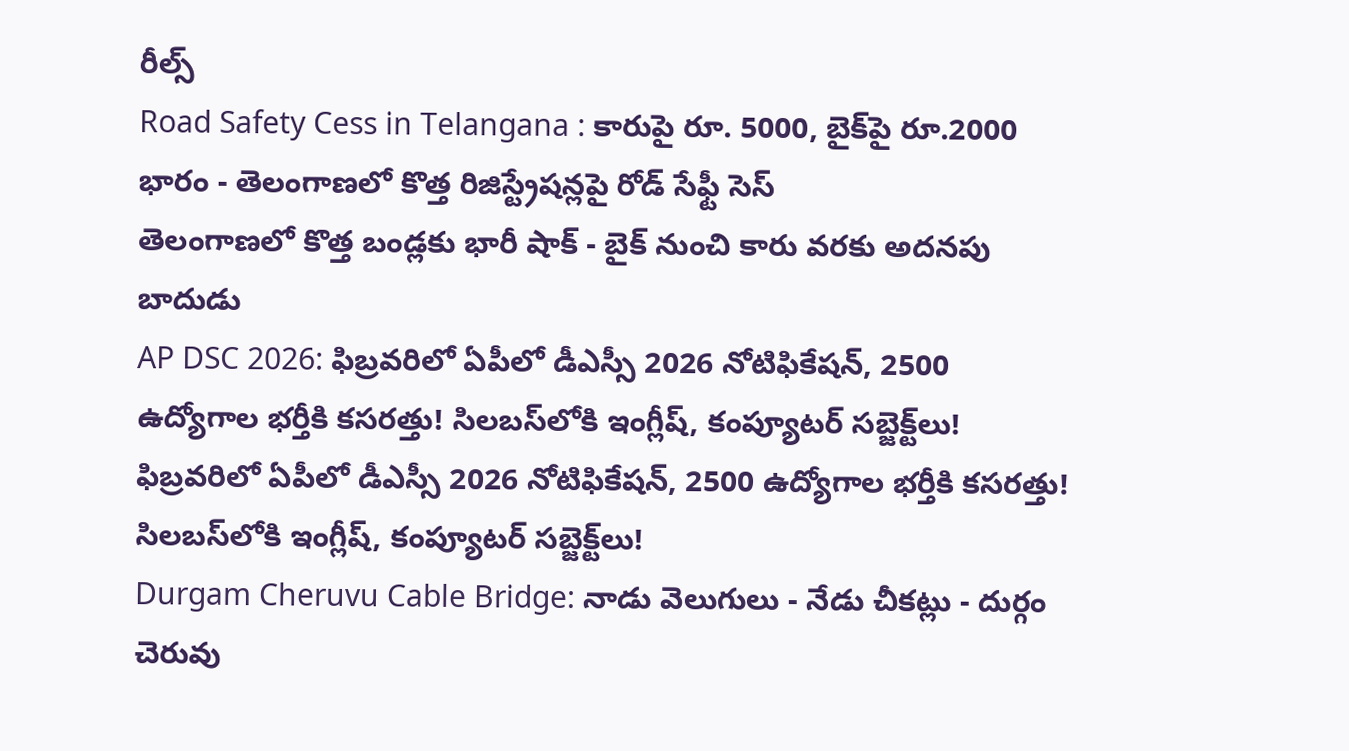రీల్స్
Road Safety Cess in Telangana : కారుపై రూ. 5000, బైక్‌పై రూ.2000 భారం - తెలంగాణలో కొత్త రిజిస్ట్రేషన్లపై రోడ్‌ సేఫ్టీ సెస్‌
తెలంగాణలో కొత్త బండ్లకు భారీ షాక్‌ - బైక్‌ నుంచి కారు వరకు అదనపు బాదుడు
AP DSC 2026: ఫిబ్రవరిలో ఏపీలో డీఎస్సీ 2026 నోటిఫికేషన్, 2500 ఉద్యోగాల భర్తీకి కసరత్తు! సిలబస్‌లోకి ఇంగ్లీష్‌, కంప్యూటర్ సబ్జెక్ట్‌లు!
ఫిబ్రవరిలో ఏపీలో డీఎస్సీ 2026 నోటిఫికేషన్, 2500 ఉద్యోగాల భర్తీకి కసరత్తు! సిలబస్‌లోకి ఇంగ్లీష్‌, కంప్యూటర్ సబ్జెక్ట్‌లు!
Durgam Cheruvu Cable Bridge: నాడు వెలుగులు - నేడు చీకట్లు - దుర్గం చెరువు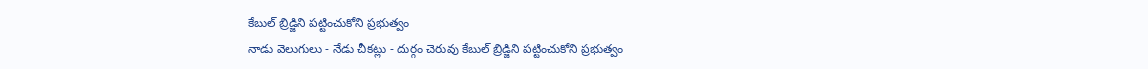కేబుల్ బ్రిడ్జిని పట్టించుకోని ప్రభుత్వం
నాడు వెలుగులు - నేడు చీకట్లు - దుర్గం చెరువు కేబుల్ బ్రిడ్జిని పట్టించుకోని ప్రభుత్వం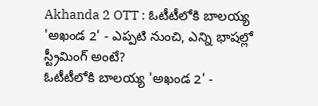Akhanda 2 OTT : ఓటీటీలోకి బాలయ్య 'అఖండ 2' - ఎప్పటి నుంచి, ఎన్ని భాషల్లో స్ట్రీమింగ్ అంటే?
ఓటీటీలోకి బాలయ్య 'అఖండ 2' -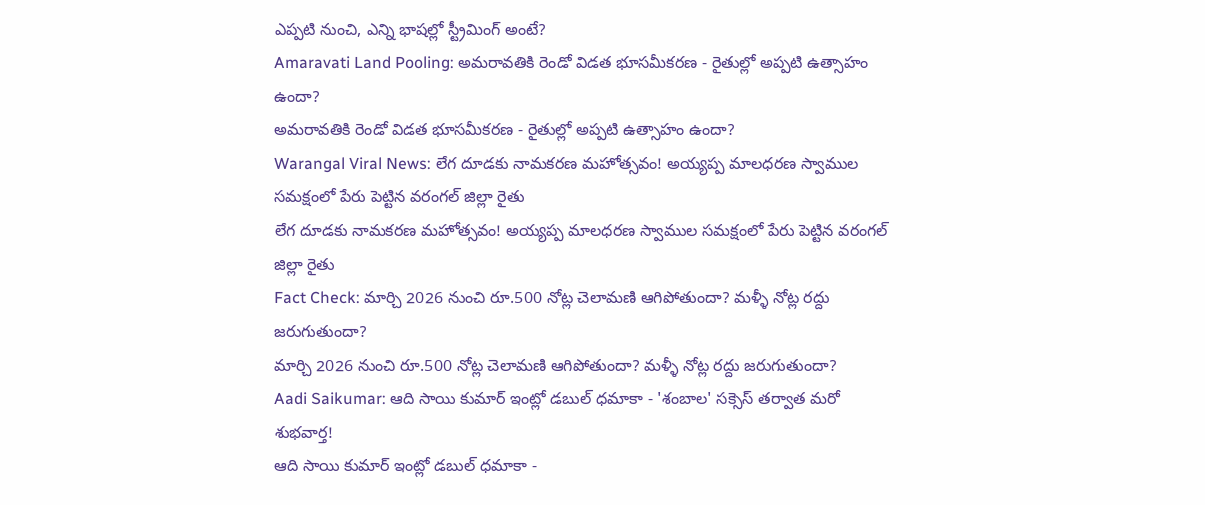ఎప్పటి నుంచి, ఎన్ని భాషల్లో స్ట్రీమింగ్ అంటే?
Amaravati Land Pooling: అమరావతికి రెండో విడత భూసమీకరణ - రైతుల్లో అప్పటి ఉత్సాహం ఉందా?
అమరావతికి రెండో విడత భూసమీకరణ - రైతుల్లో అప్పటి ఉత్సాహం ఉందా?
Warangal Viral News: లేగ దూడకు నామకరణ మహోత్సవం! అయ్యప్ప మాలధరణ స్వాముల సమక్షంలో పేరు పెట్టిన వరంగల్ జిల్లా రైతు
లేగ దూడకు నామకరణ మహోత్సవం! అయ్యప్ప మాలధరణ స్వాముల సమక్షంలో పేరు పెట్టిన వరంగల్ జిల్లా రైతు
Fact Check: మార్చి 2026 నుంచి రూ.500 నోట్ల చెలామణి ఆగిపోతుందా? మళ్ళీ నోట్ల రద్దు జరుగుతుందా?
మార్చి 2026 నుంచి రూ.500 నోట్ల చెలామణి ఆగిపోతుందా? మళ్ళీ నోట్ల రద్దు జరుగుతుందా?
Aadi Saikumar: ఆది సాయి కుమార్ ఇంట్లో డబుల్ ధమాకా - 'శంబాల' సక్సెస్ తర్వాత మరో శుభవార్త!
ఆది సాయి కుమార్ ఇంట్లో డబుల్ ధమాకా -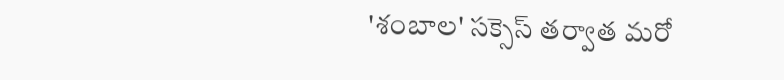'శంబాల' సక్సెస్ తర్వాత మరో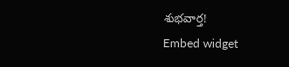శుభవార్త!
Embed widget